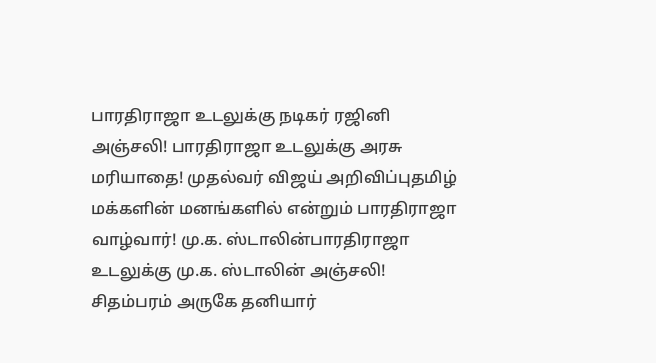பாரதிராஜா உடலுக்கு நடிகர் ரஜினி அஞ்சலி! பாரதிராஜா உடலுக்கு அரசு மரியாதை! முதல்வர் விஜய் அறிவிப்புதமிழ் மக்களின் மனங்களில் என்றும் பாரதிராஜா வாழ்வார்! மு.க. ஸ்டாலின்பாரதிராஜா உடலுக்கு மு.க. ஸ்டாலின் அஞ்சலி! சிதம்பரம் அருகே தனியார்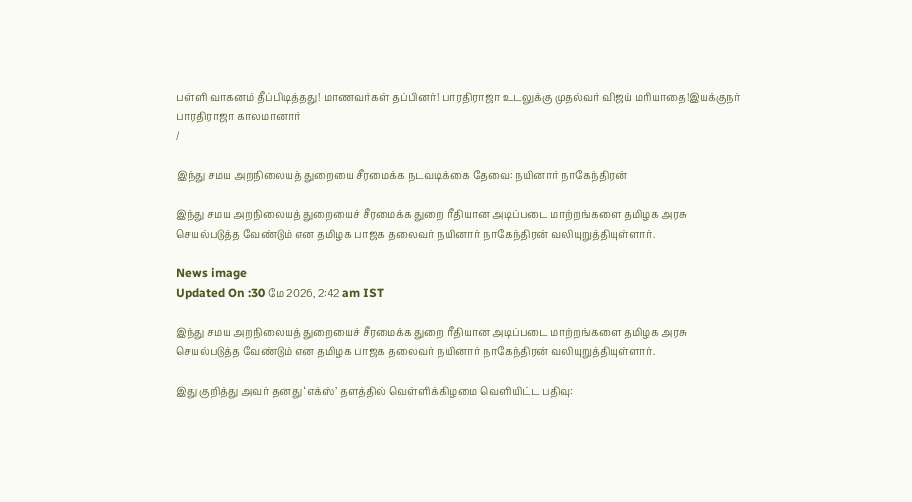பள்ளி வாகனம் தீப்பிடித்தது! மாணவர்கள் தப்பினர்! பாரதிராஜா உடலுக்கு முதல்வர் விஜய் மரியாதை!இயக்குநர் பாரதிராஜா காலமானார்
/

இந்து சமய அறநிலையத் துறையை சீரமைக்க நடவடிக்கை தேவை: நயினார் நாகேந்திரன்

இந்து சமய அறநிலையத் துறையைச் சீரமைக்க துறை ரீதியான அடிப்படை மாற்றங்களை தமிழக அரசு செயல்படுத்த வேண்டும் என தமிழக பாஜக தலைவர் நயினார் நாகேந்திரன் வலியுறுத்தியுள்ளார்.

News image
Updated On :30 மே 2026, 2:42 am IST

இந்து சமய அறநிலையத் துறையைச் சீரமைக்க துறை ரீதியான அடிப்படை மாற்றங்களை தமிழக அரசு செயல்படுத்த வேண்டும் என தமிழக பாஜக தலைவர் நயினார் நாகேந்திரன் வலியுறுத்தியுள்ளார்.

இது குறித்து அவர் தனது ‘எக்ஸ்’ தளத்தில் வெள்ளிக்கிழமை வெளியிட்ட பதிவு: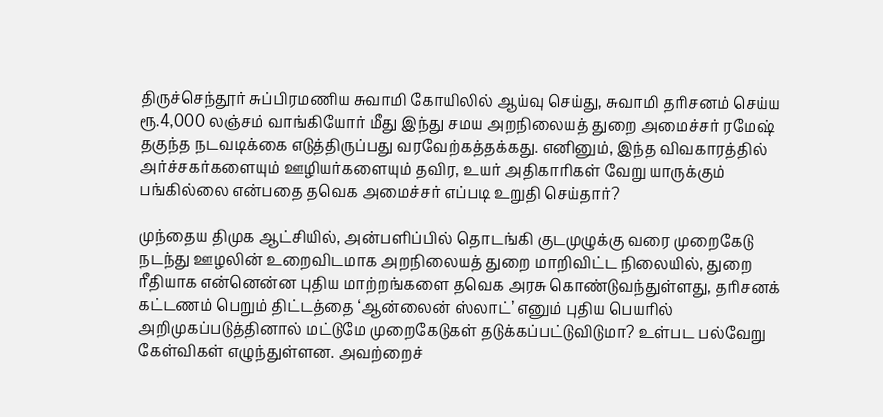திருச்செந்தூர் சுப்பிரமணிய சுவாமி கோயிலில் ஆய்வு செய்து, சுவாமி தரிசனம் செய்ய ரூ.4,000 லஞ்சம் வாங்கியோர் மீது இந்து சமய அறநிலையத் துறை அமைச்சர் ரமேஷ் தகுந்த நடவடிக்கை எடுத்திருப்பது வரவேற்கத்தக்கது. எனினும், இந்த விவகாரத்தில் அர்ச்சகர்களையும் ஊழியர்களையும் தவிர, உயர் அதிகாரிகள் வேறு யாருக்கும் பங்கில்லை என்பதை தவெக அமைச்சர் எப்படி உறுதி செய்தார்?

முந்தைய திமுக ஆட்சியில், அன்பளிப்பில் தொடங்கி குடமுழுக்கு வரை முறைகேடு நடந்து ஊழலின் உறைவிடமாக அறநிலையத் துறை மாறிவிட்ட நிலையில், துறை ரீதியாக என்னென்ன புதிய மாற்றங்களை தவெக அரசு கொண்டுவந்துள்ளது, தரிசனக் கட்டணம் பெறும் திட்டத்தை ‘ஆன்லைன் ஸ்லாட்’ எனும் புதிய பெயரில் அறிமுகப்படுத்தினால் மட்டுமே முறைகேடுகள் தடுக்கப்பட்டுவிடுமா? உள்பட பல்வேறு கேள்விகள் எழுந்துள்ளன. அவற்றைச்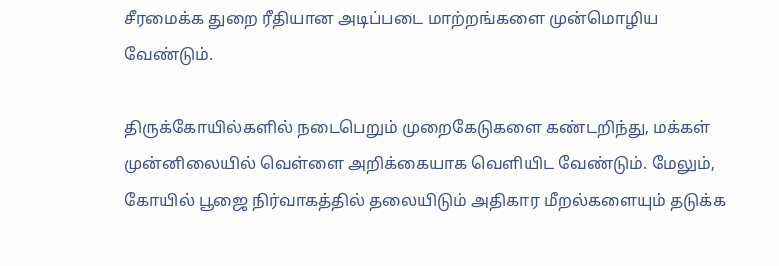சீரமைக்க துறை ரீதியான அடிப்படை மாற்றங்களை முன்மொழிய வேண்டும்.

திருக்கோயில்களில் நடைபெறும் முறைகேடுகளை கண்டறிந்து, மக்கள் முன்னிலையில் வெள்ளை அறிக்கையாக வெளியிட வேண்டும். மேலும், கோயில் பூஜை நிர்வாகத்தில் தலையிடும் அதிகார மீறல்களையும் தடுக்க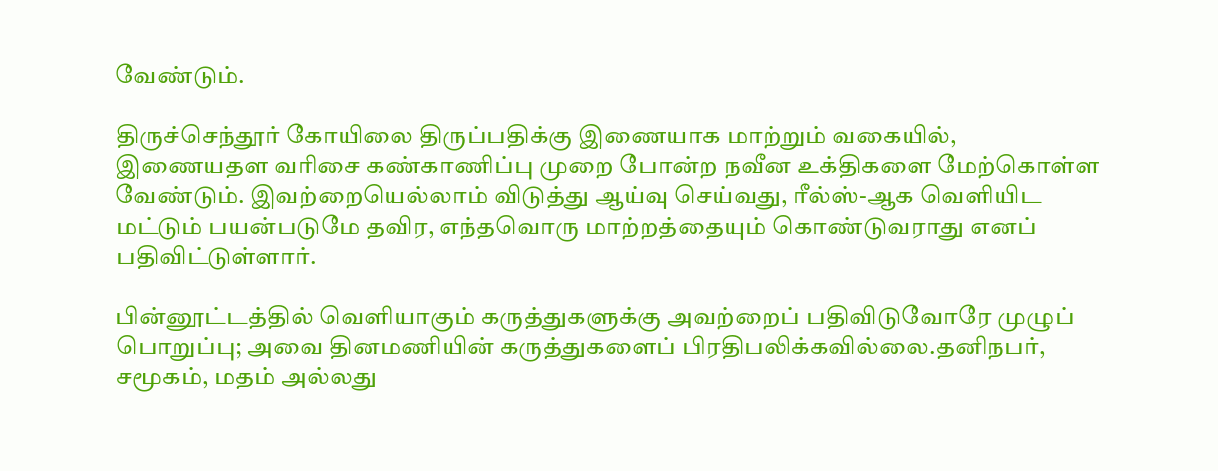வேண்டும்.

திருச்செந்தூர் கோயிலை திருப்பதிக்கு இணையாக மாற்றும் வகையில், இணையதள வரிசை கண்காணிப்பு முறை போன்ற நவீன உக்திகளை மேற்கொள்ள வேண்டும். இவற்றையெல்லாம் விடுத்து ஆய்வு செய்வது, ரீல்ஸ்-ஆக வெளியிட மட்டும் பயன்படுமே தவிர, எந்தவொரு மாற்றத்தையும் கொண்டுவராது எனப் பதிவிட்டுள்ளார்.

பின்னூட்டத்தில் வெளியாகும் கருத்துகளுக்கு அவற்றைப் பதிவிடுவோரே முழுப் பொறுப்பு; அவை தினமணியின் கருத்துகளைப் பிரதிபலிக்கவில்லை.தனிநபர், சமூகம், மதம் அல்லது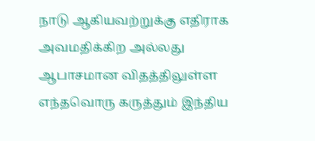நாடு ஆகியவற்றுக்கு எதிராக அவமதிக்கிற அல்லது ஆபாசமான விதத்திலுள்ள எந்தவொரு கருத்தும் இந்திய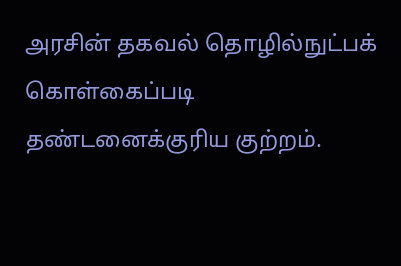அரசின் தகவல் தொழில்நுட்பக் கொள்கைப்படி தண்டனைக்குரிய குற்றம்.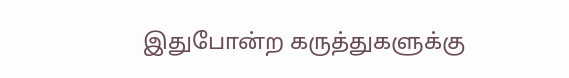இதுபோன்ற கருத்துகளுக்கு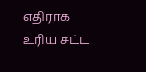எதிராக உரிய சட்ட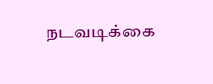நடவடிக்கை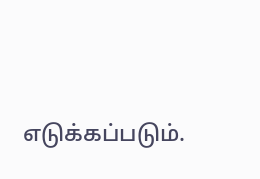எடுக்கப்படும்.